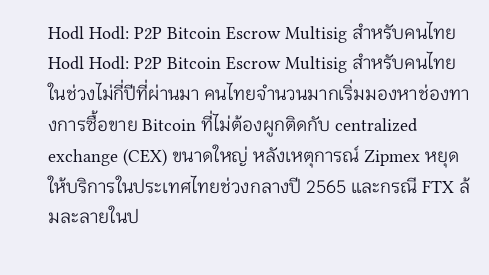Hodl Hodl: P2P Bitcoin Escrow Multisig สำหรับคนไทย
Hodl Hodl: P2P Bitcoin Escrow Multisig สำหรับคนไทย
ในช่วงไม่กี่ปีที่ผ่านมา คนไทยจำนวนมากเริ่มมองหาช่องทางการซื้อขาย Bitcoin ที่ไม่ต้องผูกติดกับ centralized exchange (CEX) ขนาดใหญ่ หลังเหตุการณ์ Zipmex หยุดให้บริการในประเทศไทยช่วงกลางปี 2565 และกรณี FTX ล้มละลายในป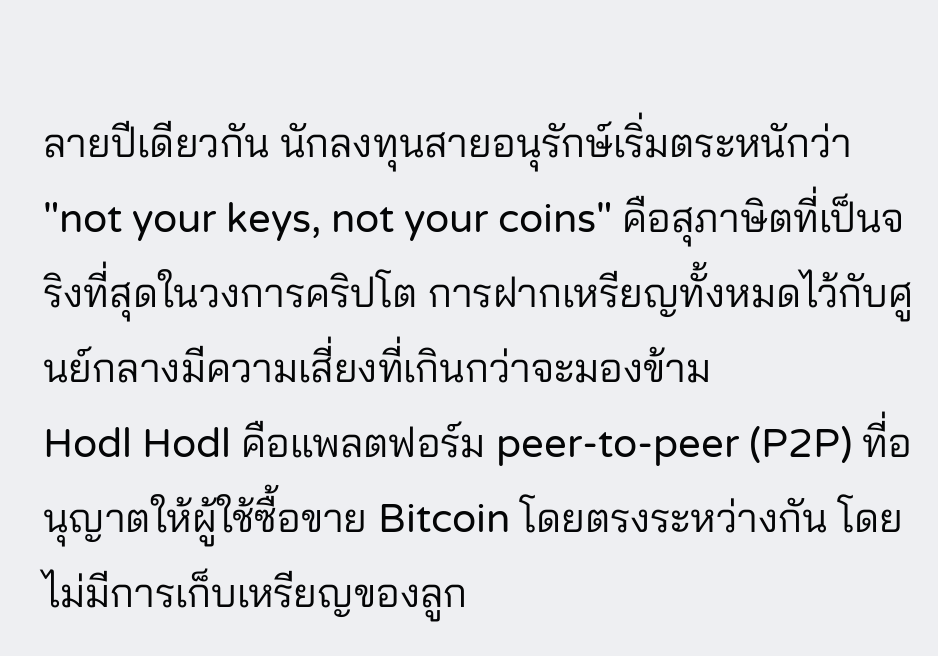ลายปีเดียวกัน นักลงทุนสายอนุรักษ์เริ่มตระหนักว่า "not your keys, not your coins" คือสุภาษิตที่เป็นจริงที่สุดในวงการคริปโต การฝากเหรียญทั้งหมดไว้กับศูนย์กลางมีความเสี่ยงที่เกินกว่าจะมองข้าม
Hodl Hodl คือแพลตฟอร์ม peer-to-peer (P2P) ที่อนุญาตให้ผู้ใช้ซื้อขาย Bitcoin โดยตรงระหว่างกัน โดยไม่มีการเก็บเหรียญของลูก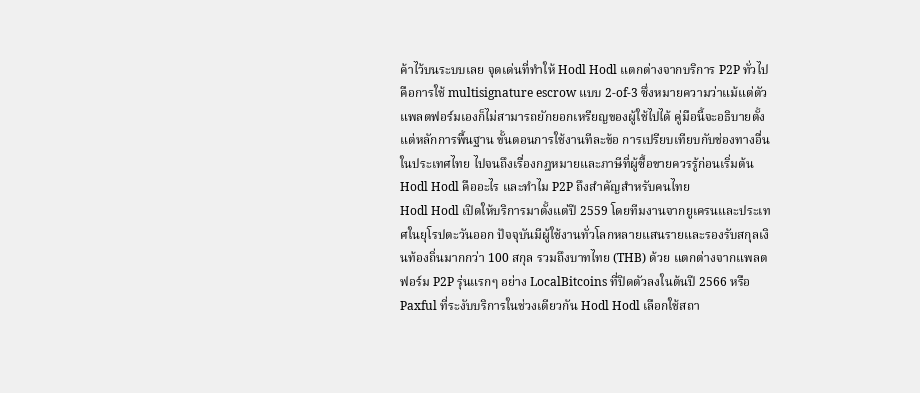ค้าไว้บนระบบเลย จุดเด่นที่ทำให้ Hodl Hodl แตกต่างจากบริการ P2P ทั่วไปคือการใช้ multisignature escrow แบบ 2-of-3 ซึ่งหมายความว่าแม้แต่ตัวแพลตฟอร์มเองก็ไม่สามารถยักยอกเหรียญของผู้ใช้ไปได้ คู่มือนี้จะอธิบายตั้งแต่หลักการพื้นฐาน ขั้นตอนการใช้งานทีละข้อ การเปรียบเทียบกับช่องทางอื่นในประเทศไทย ไปจนถึงเรื่องกฎหมายและภาษีที่ผู้ซื้อขายควรรู้ก่อนเริ่มต้น
Hodl Hodl คืออะไร และทำไม P2P ถึงสำคัญสำหรับคนไทย
Hodl Hodl เปิดให้บริการมาตั้งแต่ปี 2559 โดยทีมงานจากยูเครนและประเทศในยุโรปตะวันออก ปัจจุบันมีผู้ใช้งานทั่วโลกหลายแสนรายและรองรับสกุลเงินท้องถิ่นมากกว่า 100 สกุล รวมถึงบาทไทย (THB) ด้วย แตกต่างจากแพลตฟอร์ม P2P รุ่นแรกๆ อย่าง LocalBitcoins ที่ปิดตัวลงในต้นปี 2566 หรือ Paxful ที่ระงับบริการในช่วงเดียวกัน Hodl Hodl เลือกใช้สถา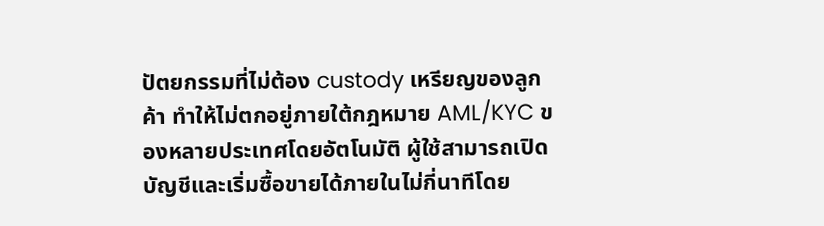ปัตยกรรมที่ไม่ต้อง custody เหรียญของลูกค้า ทำให้ไม่ตกอยู่ภายใต้กฎหมาย AML/KYC ของหลายประเทศโดยอัตโนมัติ ผู้ใช้สามารถเปิดบัญชีและเริ่มซื้อขายได้ภายในไม่กี่นาทีโดย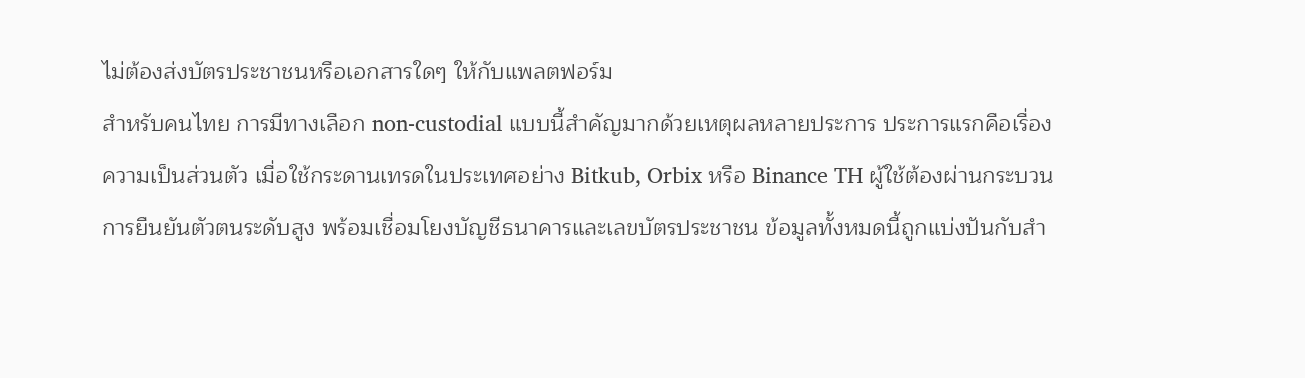ไม่ต้องส่งบัตรประชาชนหรือเอกสารใดๆ ให้กับแพลตฟอร์ม
สำหรับคนไทย การมีทางเลือก non-custodial แบบนี้สำคัญมากด้วยเหตุผลหลายประการ ประการแรกคือเรื่องความเป็นส่วนตัว เมื่อใช้กระดานเทรดในประเทศอย่าง Bitkub, Orbix หรือ Binance TH ผู้ใช้ต้องผ่านกระบวนการยืนยันตัวตนระดับสูง พร้อมเชื่อมโยงบัญชีธนาคารและเลขบัตรประชาชน ข้อมูลทั้งหมดนี้ถูกแบ่งปันกับสำ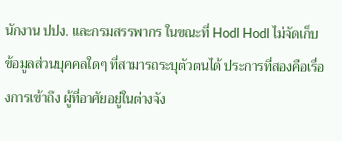นักงาน ปปง. และกรมสรรพากร ในขณะที่ Hodl Hodl ไม่จัดเก็บข้อมูลส่วนบุคคลใดๆ ที่สามารถระบุตัวตนได้ ประการที่สองคือเรื่องการเข้าถึง ผู้ที่อาศัยอยู่ในต่างจัง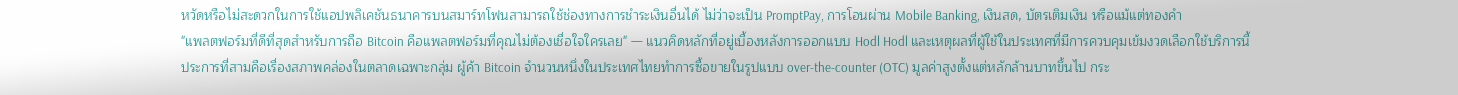หวัดหรือไม่สะดวกในการใช้แอปพลิเคชันธนาคารบนสมาร์ทโฟนสามารถใช้ช่องทางการชำระเงินอื่นได้ ไม่ว่าจะเป็น PromptPay, การโอนผ่าน Mobile Banking, เงินสด, บัตรเติมเงิน หรือแม้แต่ทองคำ
"แพลตฟอร์มที่ดีที่สุดสำหรับการถือ Bitcoin คือแพลตฟอร์มที่คุณไม่ต้องเชื่อใจใครเลย" — แนวคิดหลักที่อยู่เบื้องหลังการออกแบบ Hodl Hodl และเหตุผลที่ผู้ใช้ในประเทศที่มีการควบคุมเข้มงวดเลือกใช้บริการนี้
ประการที่สามคือเรื่องสภาพคล่องในตลาดเฉพาะกลุ่ม ผู้ค้า Bitcoin จำนวนหนึ่งในประเทศไทยทำการซื้อขายในรูปแบบ over-the-counter (OTC) มูลค่าสูงตั้งแต่หลักล้านบาทขึ้นไป กระ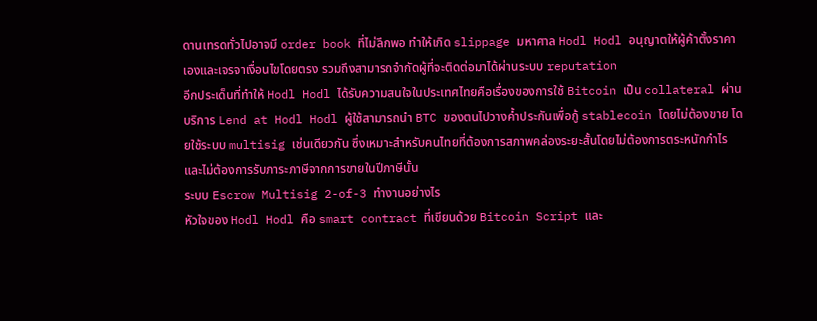ดานเทรดทั่วไปอาจมี order book ที่ไม่ลึกพอ ทำให้เกิด slippage มหาศาล Hodl Hodl อนุญาตให้ผู้ค้าตั้งราคาเองและเจรจาเงื่อนไขโดยตรง รวมถึงสามารถจำกัดผู้ที่จะติดต่อมาได้ผ่านระบบ reputation
อีกประเด็นที่ทำให้ Hodl Hodl ได้รับความสนใจในประเทศไทยคือเรื่องของการใช้ Bitcoin เป็น collateral ผ่านบริการ Lend at Hodl Hodl ผู้ใช้สามารถนำ BTC ของตนไปวางค้ำประกันเพื่อกู้ stablecoin โดยไม่ต้องขาย โดยใช้ระบบ multisig เช่นเดียวกัน ซึ่งเหมาะสำหรับคนไทยที่ต้องการสภาพคล่องระยะสั้นโดยไม่ต้องการตระหนักกำไรและไม่ต้องการรับภาระภาษีจากการขายในปีภาษีนั้น
ระบบ Escrow Multisig 2-of-3 ทำงานอย่างไร
หัวใจของ Hodl Hodl คือ smart contract ที่เขียนด้วย Bitcoin Script และ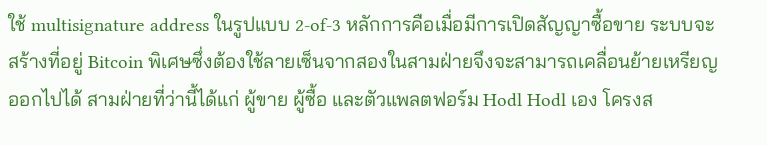ใช้ multisignature address ในรูปแบบ 2-of-3 หลักการคือเมื่อมีการเปิดสัญญาซื้อขาย ระบบจะสร้างที่อยู่ Bitcoin พิเศษซึ่งต้องใช้ลายเซ็นจากสองในสามฝ่ายจึงจะสามารถเคลื่อนย้ายเหรียญออกไปได้ สามฝ่ายที่ว่านี้ได้แก่ ผู้ขาย ผู้ซื้อ และตัวแพลตฟอร์ม Hodl Hodl เอง โครงส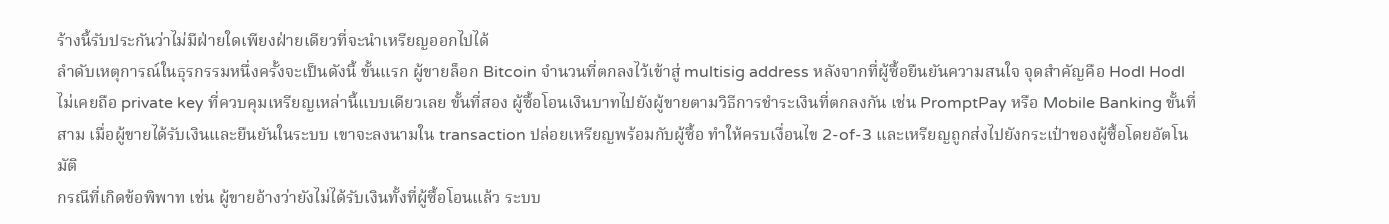ร้างนี้รับประกันว่าไม่มีฝ่ายใดเพียงฝ่ายเดียวที่จะนำเหรียญออกไปได้
ลำดับเหตุการณ์ในธุรกรรมหนึ่งครั้งจะเป็นดังนี้ ขั้นแรก ผู้ขายล็อก Bitcoin จำนวนที่ตกลงไว้เข้าสู่ multisig address หลังจากที่ผู้ซื้อยืนยันความสนใจ จุดสำคัญคือ Hodl Hodl ไม่เคยถือ private key ที่ควบคุมเหรียญเหล่านี้แบบเดียวเลย ขั้นที่สอง ผู้ซื้อโอนเงินบาทไปยังผู้ขายตามวิธีการชำระเงินที่ตกลงกัน เช่น PromptPay หรือ Mobile Banking ขั้นที่สาม เมื่อผู้ขายได้รับเงินและยืนยันในระบบ เขาจะลงนามใน transaction ปล่อยเหรียญพร้อมกับผู้ซื้อ ทำให้ครบเงื่อนไข 2-of-3 และเหรียญถูกส่งไปยังกระเป๋าของผู้ซื้อโดยอัตโนมัติ
กรณีที่เกิดข้อพิพาท เช่น ผู้ขายอ้างว่ายังไม่ได้รับเงินทั้งที่ผู้ซื้อโอนแล้ว ระบบ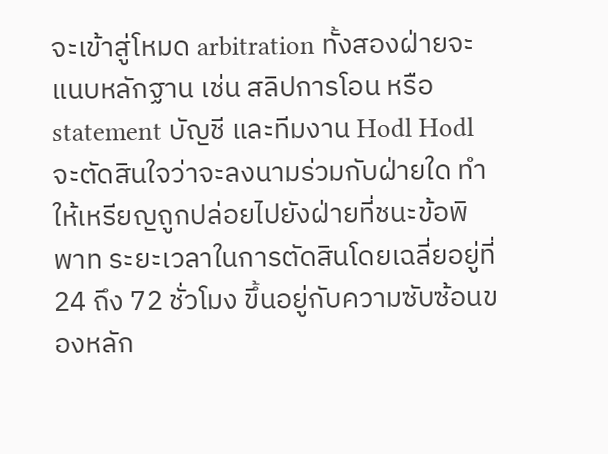จะเข้าสู่โหมด arbitration ทั้งสองฝ่ายจะแนบหลักฐาน เช่น สลิปการโอน หรือ statement บัญชี และทีมงาน Hodl Hodl จะตัดสินใจว่าจะลงนามร่วมกับฝ่ายใด ทำให้เหรียญถูกปล่อยไปยังฝ่ายที่ชนะข้อพิพาท ระยะเวลาในการตัดสินโดยเฉลี่ยอยู่ที่ 24 ถึง 72 ชั่วโมง ขึ้นอยู่กับความซับซ้อนของหลัก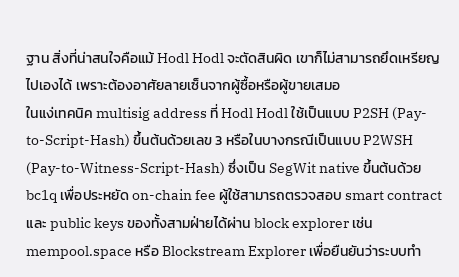ฐาน สิ่งที่น่าสนใจคือแม้ Hodl Hodl จะตัดสินผิด เขาก็ไม่สามารถยึดเหรียญไปเองได้ เพราะต้องอาศัยลายเซ็นจากผู้ซื้อหรือผู้ขายเสมอ
ในแง่เทคนิค multisig address ที่ Hodl Hodl ใช้เป็นแบบ P2SH (Pay-to-Script-Hash) ขึ้นต้นด้วยเลข 3 หรือในบางกรณีเป็นแบบ P2WSH (Pay-to-Witness-Script-Hash) ซึ่งเป็น SegWit native ขึ้นต้นด้วย bc1q เพื่อประหยัด on-chain fee ผู้ใช้สามารถตรวจสอบ smart contract และ public keys ของทั้งสามฝ่ายได้ผ่าน block explorer เช่น mempool.space หรือ Blockstream Explorer เพื่อยืนยันว่าระบบทำ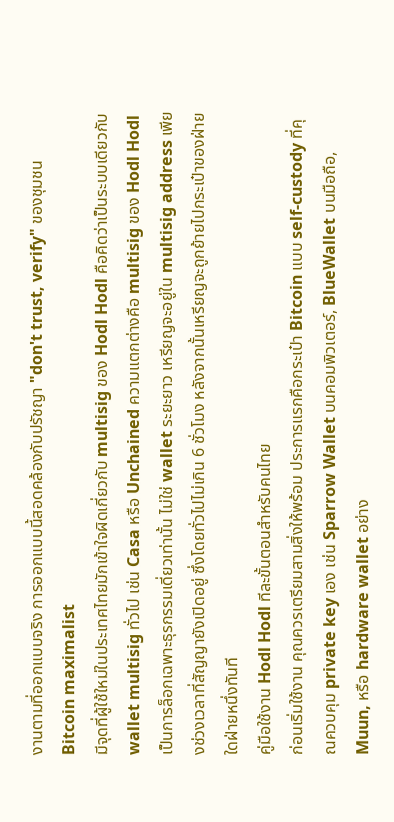งานตามที่ออกแบบจริง การออกแบบนี้สอดคล้องกับปรัชญา "don't trust, verify" ของชุมชน Bitcoin maximalist
มีจุดที่ผู้ใช้ใหม่ในประเทศไทยมักเข้าใจผิดเกี่ยวกับ multisig ของ Hodl Hodl คือคิดว่าเป็นระบบเดียวกับ wallet multisig ทั่วไป เช่น Casa หรือ Unchained ความแตกต่างคือ multisig ของ Hodl Hodl เป็นการล็อกเฉพาะธุรกรรมเดี่ยวเท่านั้น ไม่ใช่ wallet ระยะยาว เหรียญจะอยู่ใน multisig address เพียงช่วงเวลาที่สัญญายังเปิดอยู่ ซึ่งโดยทั่วไปไม่เกิน 6 ชั่วโมง หลังจากนั้นเหรียญจะถูกย้ายไปกระเป๋าของฝ่ายใดฝ่ายหนึ่งทันที
คู่มือใช้งาน Hodl Hodl ทีละขั้นตอนสำหรับคนไทย
ก่อนเริ่มใช้งาน คุณควรเตรียมสามสิ่งให้พร้อม ประการแรกคือกระเป๋า Bitcoin แบบ self-custody ที่คุณควบคุม private key เอง เช่น Sparrow Wallet บนคอมพิวเตอร์, BlueWallet บนมือถือ, Muun, หรือ hardware wallet อย่าง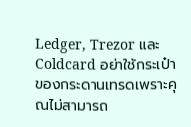Ledger, Trezor และ Coldcard อย่าใช้กระเป๋าของกระดานเทรดเพราะคุณไม่สามารถ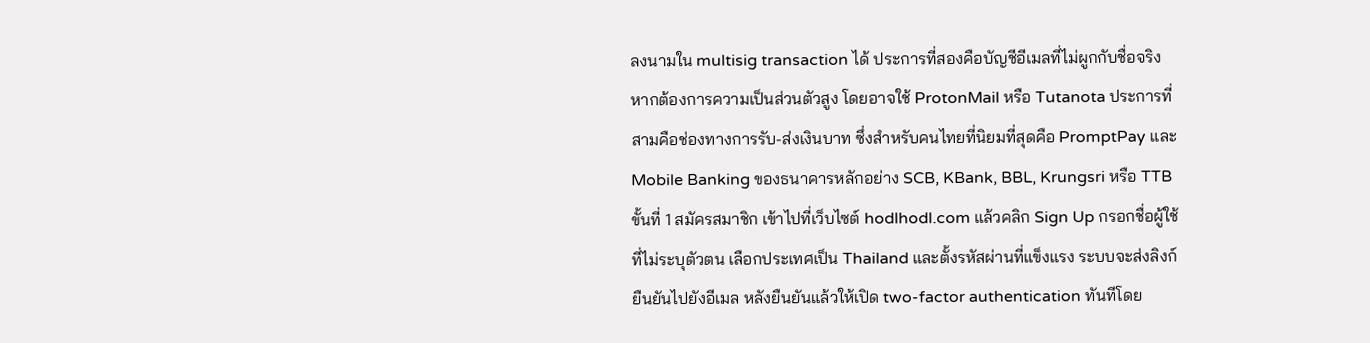ลงนามใน multisig transaction ได้ ประการที่สองคือบัญชีอีเมลที่ไม่ผูกกับชื่อจริงหากต้องการความเป็นส่วนตัวสูง โดยอาจใช้ ProtonMail หรือ Tutanota ประการที่สามคือช่องทางการรับ-ส่งเงินบาท ซึ่งสำหรับคนไทยที่นิยมที่สุดคือ PromptPay และ Mobile Banking ของธนาคารหลักอย่าง SCB, KBank, BBL, Krungsri หรือ TTB
ขั้นที่ 1 สมัครสมาชิก เข้าไปที่เว็บไซต์ hodlhodl.com แล้วคลิก Sign Up กรอกชื่อผู้ใช้ที่ไม่ระบุตัวตน เลือกประเทศเป็น Thailand และตั้งรหัสผ่านที่แข็งแรง ระบบจะส่งลิงก์ยืนยันไปยังอีเมล หลังยืนยันแล้วให้เปิด two-factor authentication ทันทีโดย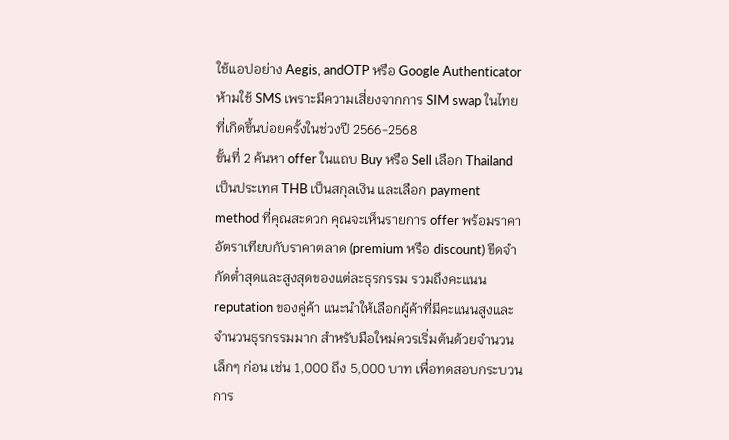ใช้แอปอย่าง Aegis, andOTP หรือ Google Authenticator ห้ามใช้ SMS เพราะมีความเสี่ยงจากการ SIM swap ในไทยที่เกิดขึ้นบ่อยครั้งในช่วงปี 2566-2568
ขั้นที่ 2 ค้นหา offer ในแถบ Buy หรือ Sell เลือก Thailand เป็นประเทศ THB เป็นสกุลเงิน และเลือก payment method ที่คุณสะดวก คุณจะเห็นรายการ offer พร้อมราคา อัตราเทียบกับราคาตลาด (premium หรือ discount) ขีดจำกัดต่ำสุดและสูงสุดของแต่ละธุรกรรม รวมถึงคะแนน reputation ของคู่ค้า แนะนำให้เลือกผู้ค้าที่มีคะแนนสูงและจำนวนธุรกรรมมาก สำหรับมือใหม่ควรเริ่มต้นด้วยจำนวนเล็กๆ ก่อน เช่น 1,000 ถึง 5,000 บาท เพื่อทดสอบกระบวนการ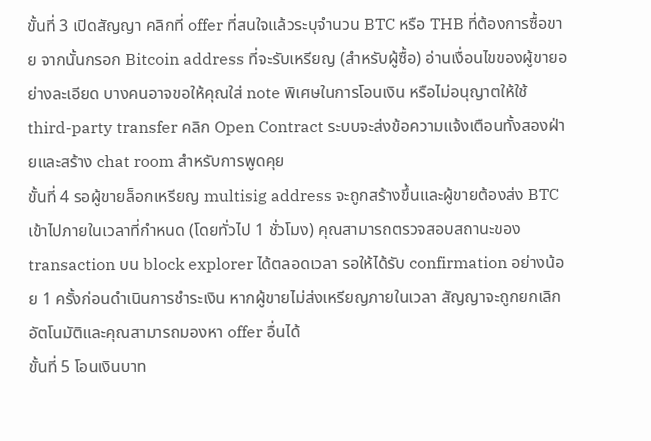ขั้นที่ 3 เปิดสัญญา คลิกที่ offer ที่สนใจแล้วระบุจำนวน BTC หรือ THB ที่ต้องการซื้อขาย จากนั้นกรอก Bitcoin address ที่จะรับเหรียญ (สำหรับผู้ซื้อ) อ่านเงื่อนไขของผู้ขายอย่างละเอียด บางคนอาจขอให้คุณใส่ note พิเศษในการโอนเงิน หรือไม่อนุญาตให้ใช้ third-party transfer คลิก Open Contract ระบบจะส่งข้อความแจ้งเตือนทั้งสองฝ่ายและสร้าง chat room สำหรับการพูดคุย
ขั้นที่ 4 รอผู้ขายล็อกเหรียญ multisig address จะถูกสร้างขึ้นและผู้ขายต้องส่ง BTC เข้าไปภายในเวลาที่กำหนด (โดยทั่วไป 1 ชั่วโมง) คุณสามารถตรวจสอบสถานะของ transaction บน block explorer ได้ตลอดเวลา รอให้ได้รับ confirmation อย่างน้อย 1 ครั้งก่อนดำเนินการชำระเงิน หากผู้ขายไม่ส่งเหรียญภายในเวลา สัญญาจะถูกยกเลิกอัตโนมัติและคุณสามารถมองหา offer อื่นได้
ขั้นที่ 5 โอนเงินบาท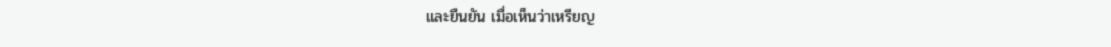และยืนยัน เมื่อเห็นว่าเหรียญ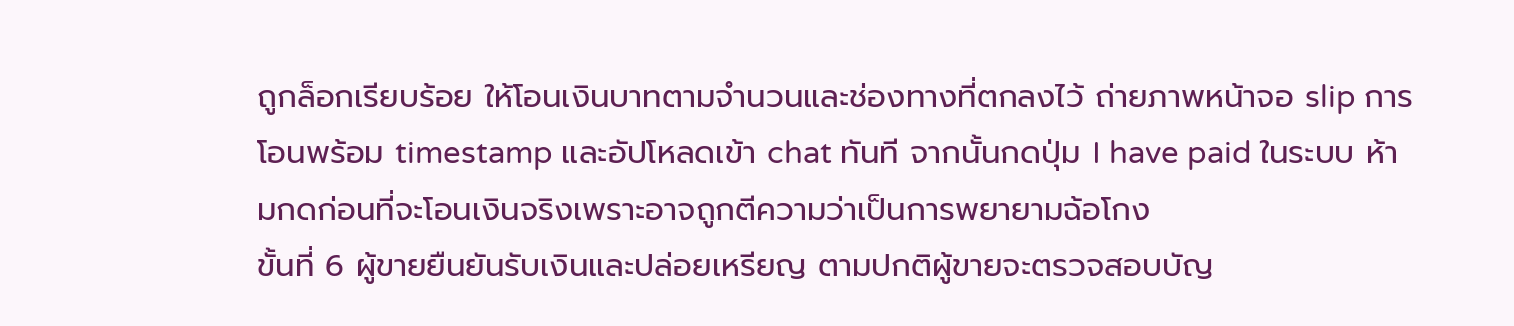ถูกล็อกเรียบร้อย ให้โอนเงินบาทตามจำนวนและช่องทางที่ตกลงไว้ ถ่ายภาพหน้าจอ slip การโอนพร้อม timestamp และอัปโหลดเข้า chat ทันที จากนั้นกดปุ่ม I have paid ในระบบ ห้ามกดก่อนที่จะโอนเงินจริงเพราะอาจถูกตีความว่าเป็นการพยายามฉ้อโกง
ขั้นที่ 6 ผู้ขายยืนยันรับเงินและปล่อยเหรียญ ตามปกติผู้ขายจะตรวจสอบบัญ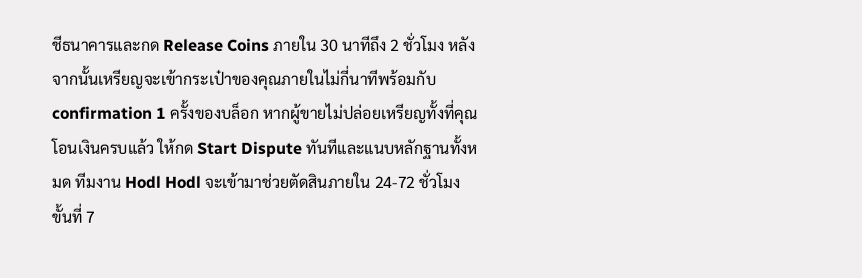ชีธนาคารและกด Release Coins ภายใน 30 นาทีถึง 2 ชั่วโมง หลังจากนั้นเหรียญจะเข้ากระเป๋าของคุณภายในไม่กี่นาทีพร้อมกับ confirmation 1 ครั้งของบล็อก หากผู้ขายไม่ปล่อยเหรียญทั้งที่คุณโอนเงินครบแล้ว ให้กด Start Dispute ทันทีและแนบหลักฐานทั้งหมด ทีมงาน Hodl Hodl จะเข้ามาช่วยตัดสินภายใน 24-72 ชั่วโมง
ขั้นที่ 7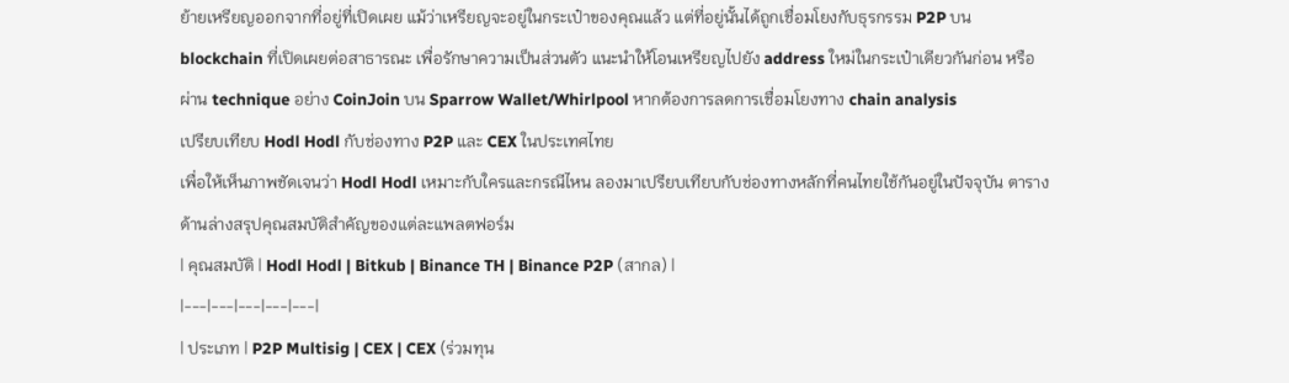ย้ายเหรียญออกจากที่อยู่ที่เปิดเผย แม้ว่าเหรียญจะอยู่ในกระเป๋าของคุณแล้ว แต่ที่อยู่นั้นได้ถูกเชื่อมโยงกับธุรกรรม P2P บน blockchain ที่เปิดเผยต่อสาธารณะ เพื่อรักษาความเป็นส่วนตัว แนะนำให้โอนเหรียญไปยัง address ใหม่ในกระเป๋าเดียวกันก่อน หรือผ่าน technique อย่าง CoinJoin บน Sparrow Wallet/Whirlpool หากต้องการลดการเชื่อมโยงทาง chain analysis
เปรียบเทียบ Hodl Hodl กับช่องทาง P2P และ CEX ในประเทศไทย
เพื่อให้เห็นภาพชัดเจนว่า Hodl Hodl เหมาะกับใครและกรณีไหน ลองมาเปรียบเทียบกับช่องทางหลักที่คนไทยใช้กันอยู่ในปัจจุบัน ตารางด้านล่างสรุปคุณสมบัติสำคัญของแต่ละแพลตฟอร์ม
| คุณสมบัติ | Hodl Hodl | Bitkub | Binance TH | Binance P2P (สากล) |
|---|---|---|---|---|
| ประเภท | P2P Multisig | CEX | CEX (ร่วมทุน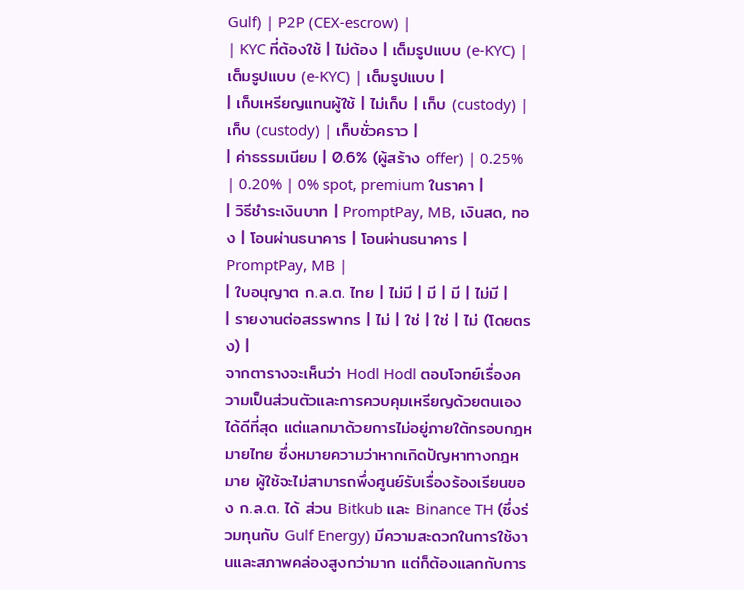Gulf) | P2P (CEX-escrow) |
| KYC ที่ต้องใช้ | ไม่ต้อง | เต็มรูปแบบ (e-KYC) | เต็มรูปแบบ (e-KYC) | เต็มรูปแบบ |
| เก็บเหรียญแทนผู้ใช้ | ไม่เก็บ | เก็บ (custody) | เก็บ (custody) | เก็บชั่วคราว |
| ค่าธรรมเนียม | 0.6% (ผู้สร้าง offer) | 0.25% | 0.20% | 0% spot, premium ในราคา |
| วิธีชำระเงินบาท | PromptPay, MB, เงินสด, ทอง | โอนผ่านธนาคาร | โอนผ่านธนาคาร | PromptPay, MB |
| ใบอนุญาต ก.ล.ต. ไทย | ไม่มี | มี | มี | ไม่มี |
| รายงานต่อสรรพากร | ไม่ | ใช่ | ใช่ | ไม่ (โดยตรง) |
จากตารางจะเห็นว่า Hodl Hodl ตอบโจทย์เรื่องความเป็นส่วนตัวและการควบคุมเหรียญด้วยตนเองได้ดีที่สุด แต่แลกมาด้วยการไม่อยู่ภายใต้กรอบกฎหมายไทย ซึ่งหมายความว่าหากเกิดปัญหาทางกฎหมาย ผู้ใช้จะไม่สามารถพึ่งศูนย์รับเรื่องร้องเรียนของ ก.ล.ต. ได้ ส่วน Bitkub และ Binance TH (ซึ่งร่วมทุนกับ Gulf Energy) มีความสะดวกในการใช้งานและสภาพคล่องสูงกว่ามาก แต่ก็ต้องแลกกับการ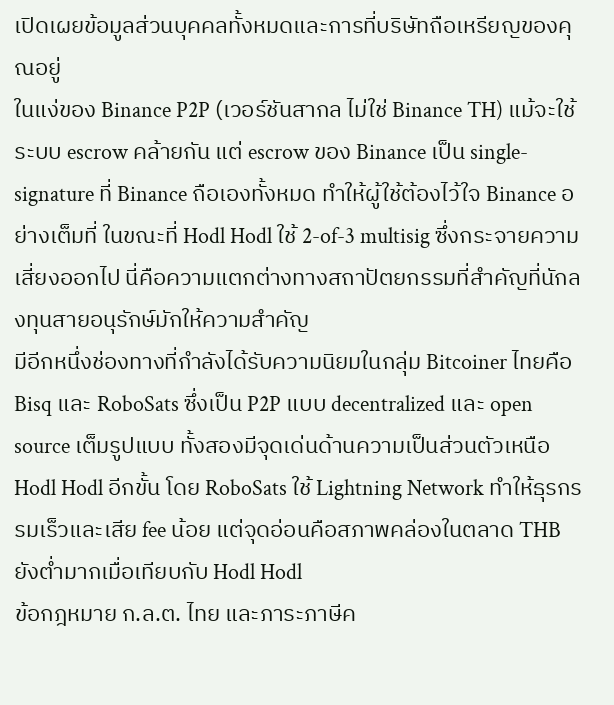เปิดเผยข้อมูลส่วนบุคคลทั้งหมดและการที่บริษัทถือเหรียญของคุณอยู่
ในแง่ของ Binance P2P (เวอร์ชันสากล ไม่ใช่ Binance TH) แม้จะใช้ระบบ escrow คล้ายกัน แต่ escrow ของ Binance เป็น single-signature ที่ Binance ถือเองทั้งหมด ทำให้ผู้ใช้ต้องไว้ใจ Binance อย่างเต็มที่ ในขณะที่ Hodl Hodl ใช้ 2-of-3 multisig ซึ่งกระจายความเสี่ยงออกไป นี่คือความแตกต่างทางสถาปัตยกรรมที่สำคัญที่นักลงทุนสายอนุรักษ์มักให้ความสำคัญ
มีอีกหนึ่งช่องทางที่กำลังได้รับความนิยมในกลุ่ม Bitcoiner ไทยคือ Bisq และ RoboSats ซึ่งเป็น P2P แบบ decentralized และ open source เต็มรูปแบบ ทั้งสองมีจุดเด่นด้านความเป็นส่วนตัวเหนือ Hodl Hodl อีกขั้น โดย RoboSats ใช้ Lightning Network ทำให้ธุรกรรมเร็วและเสีย fee น้อย แต่จุดอ่อนคือสภาพคล่องในตลาด THB ยังต่ำมากเมื่อเทียบกับ Hodl Hodl
ข้อกฎหมาย ก.ล.ต. ไทย และภาระภาษีค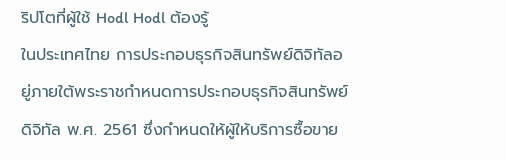ริปโตที่ผู้ใช้ Hodl Hodl ต้องรู้
ในประเทศไทย การประกอบธุรกิจสินทรัพย์ดิจิทัลอยู่ภายใต้พระราชกำหนดการประกอบธุรกิจสินทรัพย์ดิจิทัล พ.ศ. 2561 ซึ่งกำหนดให้ผู้ให้บริการซื้อขาย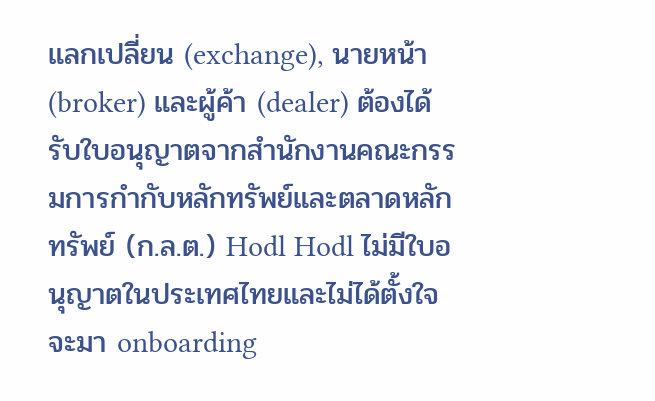แลกเปลี่ยน (exchange), นายหน้า (broker) และผู้ค้า (dealer) ต้องได้รับใบอนุญาตจากสำนักงานคณะกรรมการกำกับหลักทรัพย์และตลาดหลักทรัพย์ (ก.ล.ต.) Hodl Hodl ไม่มีใบอนุญาตในประเทศไทยและไม่ได้ตั้งใจจะมา onboarding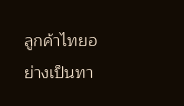ลูกค้าไทยอย่างเป็นทา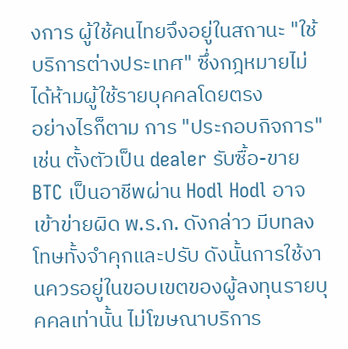งการ ผู้ใช้คนไทยจึงอยู่ในสถานะ "ใช้บริการต่างประเทศ" ซึ่งกฎหมายไม่ได้ห้ามผู้ใช้รายบุคคลโดยตรง
อย่างไรก็ตาม การ "ประกอบกิจการ" เช่น ตั้งตัวเป็น dealer รับซื้อ-ขาย BTC เป็นอาชีพผ่าน Hodl Hodl อาจเข้าข่ายผิด พ.ร.ก. ดังกล่าว มีบทลงโทษทั้งจำคุกและปรับ ดังนั้นการใช้งานควรอยู่ในขอบเขตของผู้ลงทุนรายบุคคลเท่านั้น ไม่โฆษณาบริการ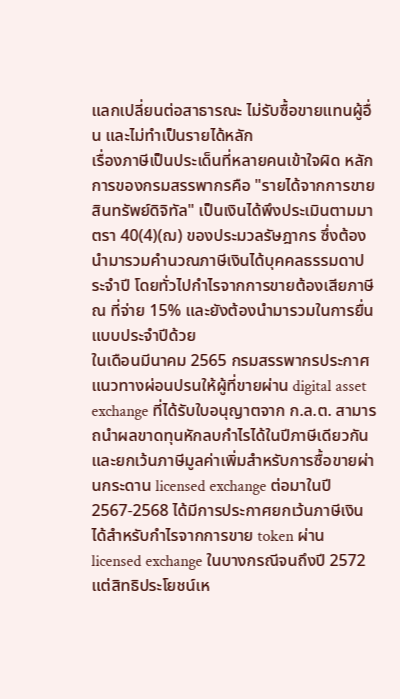แลกเปลี่ยนต่อสาธารณะ ไม่รับซื้อขายแทนผู้อื่น และไม่ทำเป็นรายได้หลัก
เรื่องภาษีเป็นประเด็นที่หลายคนเข้าใจผิด หลักการของกรมสรรพากรคือ "รายได้จากการขายสินทรัพย์ดิจิทัล" เป็นเงินได้พึงประเมินตามมาตรา 40(4)(ฌ) ของประมวลรัษฎากร ซึ่งต้องนำมารวมคำนวณภาษีเงินได้บุคคลธรรมดาประจำปี โดยทั่วไปกำไรจากการขายต้องเสียภาษี ณ ที่จ่าย 15% และยังต้องนำมารวมในการยื่นแบบประจำปีด้วย
ในเดือนมีนาคม 2565 กรมสรรพากรประกาศแนวทางผ่อนปรนให้ผู้ที่ขายผ่าน digital asset exchange ที่ได้รับใบอนุญาตจาก ก.ล.ต. สามารถนำผลขาดทุนหักลบกำไรได้ในปีภาษีเดียวกัน และยกเว้นภาษีมูลค่าเพิ่มสำหรับการซื้อขายผ่านกระดาน licensed exchange ต่อมาในปี 2567-2568 ได้มีการประกาศยกเว้นภาษีเงินได้สำหรับกำไรจากการขาย token ผ่าน licensed exchange ในบางกรณีจนถึงปี 2572 แต่สิทธิประโยชน์เห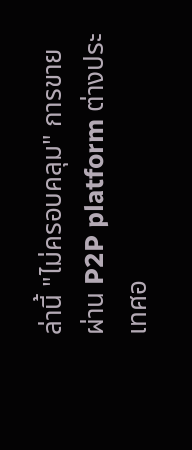ล่านี้ "ไม่ครอบคลุม" การขายผ่าน P2P platform ต่างประเทศอ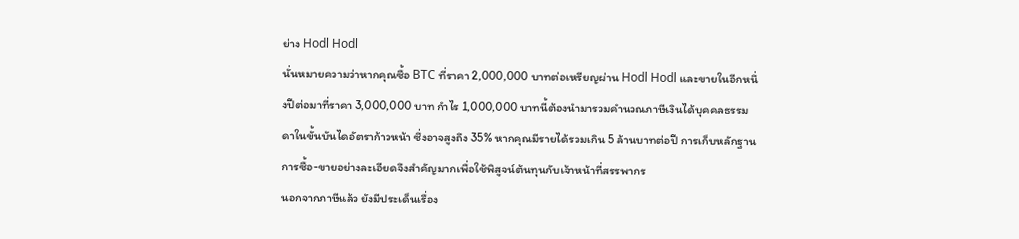ย่าง Hodl Hodl
นั่นหมายความว่าหากคุณซื้อ BTC ที่ราคา 2,000,000 บาทต่อเหรียญผ่าน Hodl Hodl และขายในอีกหนึ่งปีต่อมาที่ราคา 3,000,000 บาท กำไร 1,000,000 บาทนี้ต้องนำมารวมคำนวณภาษีเงินได้บุคคลธรรมดาในขั้นบันไดอัตราก้าวหน้า ซึ่งอาจสูงถึง 35% หากคุณมีรายได้รวมเกิน 5 ล้านบาทต่อปี การเก็บหลักฐานการซื้อ-ขายอย่างละเอียดจึงสำคัญมากเพื่อใช้พิสูจน์ต้นทุนกับเจ้าหน้าที่สรรพากร
นอกจากภาษีแล้ว ยังมีประเด็นเรื่อง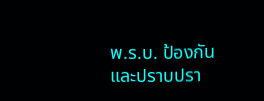พ.ร.บ. ป้องกันและปราบปรา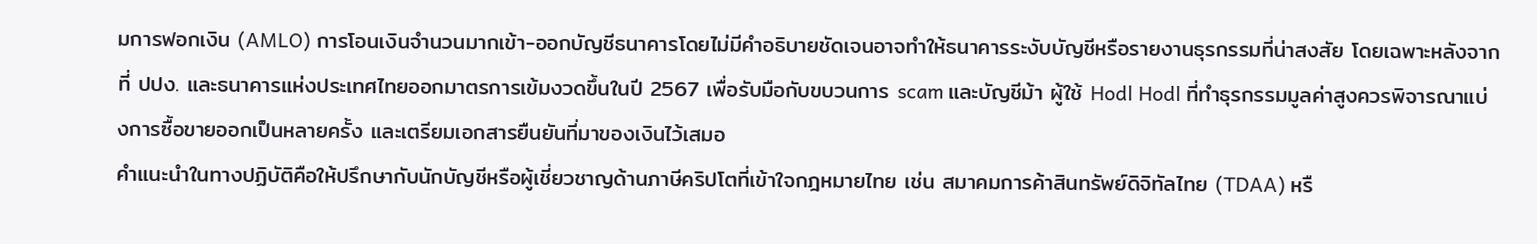มการฟอกเงิน (AMLO) การโอนเงินจำนวนมากเข้า-ออกบัญชีธนาคารโดยไม่มีคำอธิบายชัดเจนอาจทำให้ธนาคารระงับบัญชีหรือรายงานธุรกรรมที่น่าสงสัย โดยเฉพาะหลังจากที่ ปปง. และธนาคารแห่งประเทศไทยออกมาตรการเข้มงวดขึ้นในปี 2567 เพื่อรับมือกับขบวนการ scam และบัญชีม้า ผู้ใช้ Hodl Hodl ที่ทำธุรกรรมมูลค่าสูงควรพิจารณาแบ่งการซื้อขายออกเป็นหลายครั้ง และเตรียมเอกสารยืนยันที่มาของเงินไว้เสมอ
คำแนะนำในทางปฏิบัติคือให้ปรึกษากับนักบัญชีหรือผู้เชี่ยวชาญด้านภาษีคริปโตที่เข้าใจกฎหมายไทย เช่น สมาคมการค้าสินทรัพย์ดิจิทัลไทย (TDAA) หรื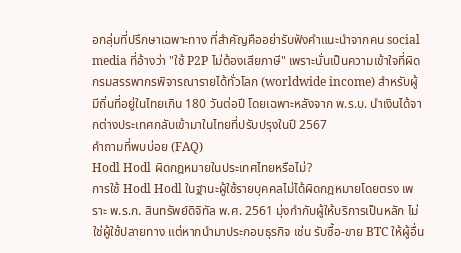อกลุ่มที่ปรึกษาเฉพาะทาง ที่สำคัญคืออย่ารับฟังคำแนะนำจากคน social media ที่อ้างว่า "ใช้ P2P ไม่ต้องเสียภาษี" เพราะนั่นเป็นความเข้าใจที่ผิด กรมสรรพากรพิจารณารายได้ทั่วโลก (worldwide income) สำหรับผู้มีถิ่นที่อยู่ในไทยเกิน 180 วันต่อปี โดยเฉพาะหลังจาก พ.ร.บ. นำเงินได้จากต่างประเทศกลับเข้ามาในไทยที่ปรับปรุงในปี 2567
คำถามที่พบบ่อย (FAQ)
Hodl Hodl ผิดกฎหมายในประเทศไทยหรือไม่?
การใช้ Hodl Hodl ในฐานะผู้ใช้รายบุคคลไม่ได้ผิดกฎหมายโดยตรง เพราะ พ.ร.ก. สินทรัพย์ดิจิทัล พ.ศ. 2561 มุ่งกำกับผู้ให้บริการเป็นหลัก ไม่ใช่ผู้ใช้ปลายทาง แต่หากนำมาประกอบธุรกิจ เช่น รับซื้อ-ขาย BTC ให้ผู้อื่น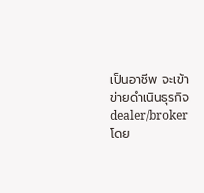เป็นอาชีพ จะเข้าข่ายดำเนินธุรกิจ dealer/broker โดย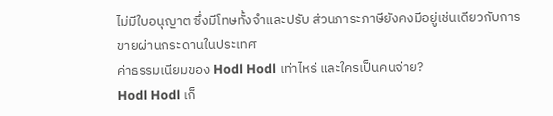ไม่มีใบอนุญาต ซึ่งมีโทษทั้งจำและปรับ ส่วนภาระภาษียังคงมีอยู่เช่นเดียวกับการขายผ่านกระดานในประเทศ
ค่าธรรมเนียมของ Hodl Hodl เท่าไหร่ และใครเป็นคนจ่าย?
Hodl Hodl เก็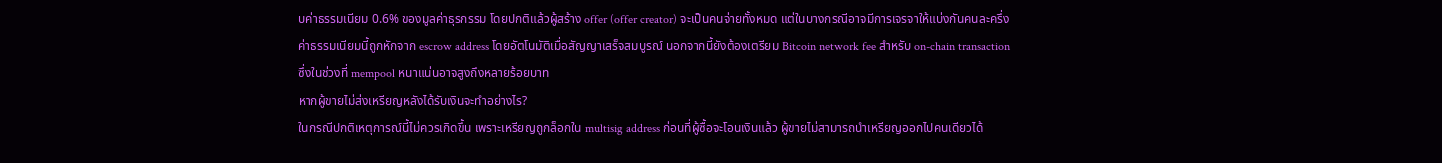บค่าธรรมเนียม 0.6% ของมูลค่าธุรกรรม โดยปกติแล้วผู้สร้าง offer (offer creator) จะเป็นคนจ่ายทั้งหมด แต่ในบางกรณีอาจมีการเจรจาให้แบ่งกันคนละครึ่ง ค่าธรรมเนียมนี้ถูกหักจาก escrow address โดยอัตโนมัติเมื่อสัญญาเสร็จสมบูรณ์ นอกจากนี้ยังต้องเตรียม Bitcoin network fee สำหรับ on-chain transaction ซึ่งในช่วงที่ mempool หนาแน่นอาจสูงถึงหลายร้อยบาท
หากผู้ขายไม่ส่งเหรียญหลังได้รับเงินจะทำอย่างไร?
ในกรณีปกติเหตุการณ์นี้ไม่ควรเกิดขึ้น เพราะเหรียญถูกล็อกใน multisig address ก่อนที่ผู้ซื้อจะโอนเงินแล้ว ผู้ขายไม่สามารถนำเหรียญออกไปคนเดียวได้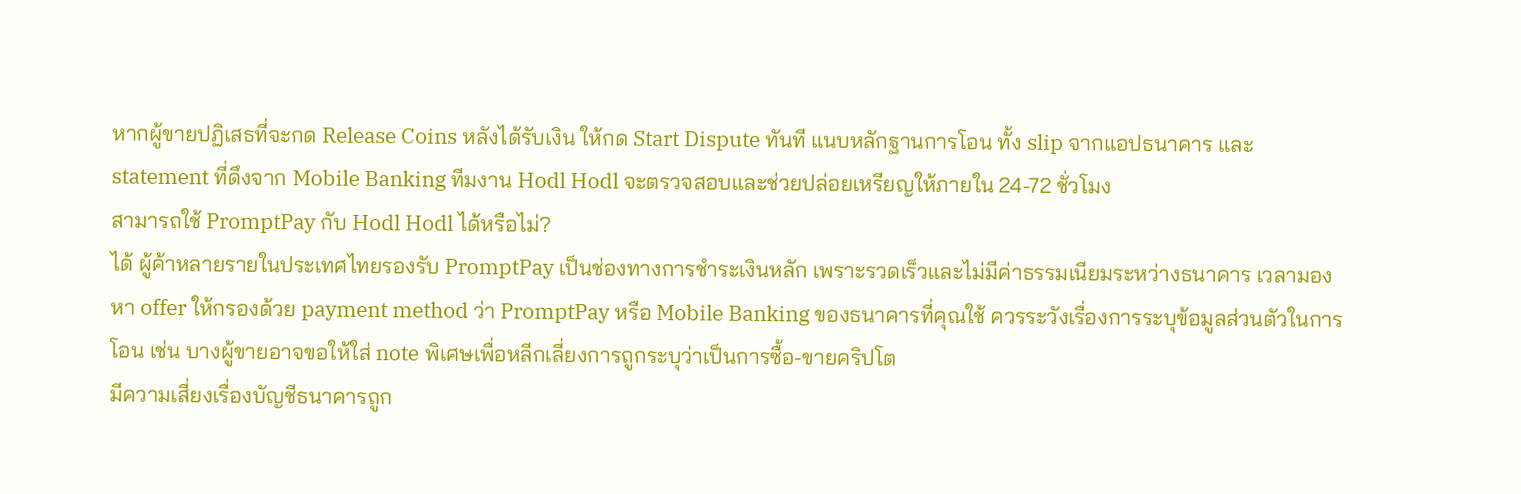หากผู้ขายปฏิเสธที่จะกด Release Coins หลังได้รับเงิน ให้กด Start Dispute ทันที แนบหลักฐานการโอน ทั้ง slip จากแอปธนาคาร และ statement ที่ดึงจาก Mobile Banking ทีมงาน Hodl Hodl จะตรวจสอบและช่วยปล่อยเหรียญให้ภายใน 24-72 ชั่วโมง
สามารถใช้ PromptPay กับ Hodl Hodl ได้หรือไม่?
ได้ ผู้ค้าหลายรายในประเทศไทยรองรับ PromptPay เป็นช่องทางการชำระเงินหลัก เพราะรวดเร็วและไม่มีค่าธรรมเนียมระหว่างธนาคาร เวลามองหา offer ให้กรองด้วย payment method ว่า PromptPay หรือ Mobile Banking ของธนาคารที่คุณใช้ ควรระวังเรื่องการระบุข้อมูลส่วนตัวในการโอน เช่น บางผู้ขายอาจขอให้ใส่ note พิเศษเพื่อหลีกเลี่ยงการถูกระบุว่าเป็นการซื้อ-ขายคริปโต
มีความเสี่ยงเรื่องบัญชีธนาคารถูก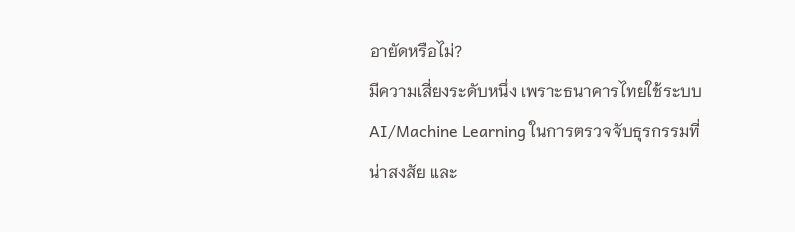อายัดหรือไม่?
มีความเสี่ยงระดับหนึ่ง เพราะธนาคารไทยใช้ระบบ AI/Machine Learning ในการตรวจจับธุรกรรมที่น่าสงสัย และ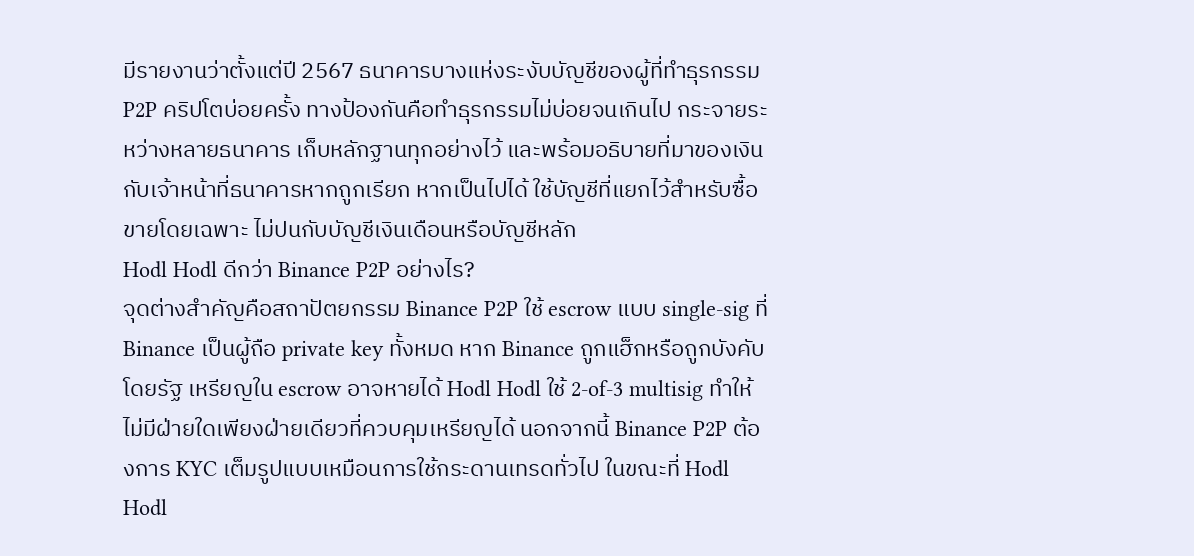มีรายงานว่าตั้งแต่ปี 2567 ธนาคารบางแห่งระงับบัญชีของผู้ที่ทำธุรกรรม P2P คริปโตบ่อยครั้ง ทางป้องกันคือทำธุรกรรมไม่บ่อยจนเกินไป กระจายระหว่างหลายธนาคาร เก็บหลักฐานทุกอย่างไว้ และพร้อมอธิบายที่มาของเงินกับเจ้าหน้าที่ธนาคารหากถูกเรียก หากเป็นไปได้ ใช้บัญชีที่แยกไว้สำหรับซื้อขายโดยเฉพาะ ไม่ปนกับบัญชีเงินเดือนหรือบัญชีหลัก
Hodl Hodl ดีกว่า Binance P2P อย่างไร?
จุดต่างสำคัญคือสถาปัตยกรรม Binance P2P ใช้ escrow แบบ single-sig ที่ Binance เป็นผู้ถือ private key ทั้งหมด หาก Binance ถูกแฮ็กหรือถูกบังคับโดยรัฐ เหรียญใน escrow อาจหายได้ Hodl Hodl ใช้ 2-of-3 multisig ทำให้ไม่มีฝ่ายใดเพียงฝ่ายเดียวที่ควบคุมเหรียญได้ นอกจากนี้ Binance P2P ต้องการ KYC เต็มรูปแบบเหมือนการใช้กระดานเทรดทั่วไป ในขณะที่ Hodl Hodl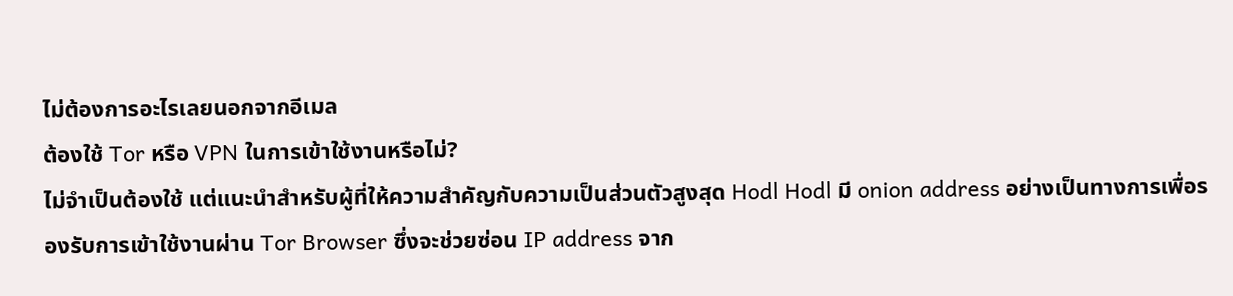ไม่ต้องการอะไรเลยนอกจากอีเมล
ต้องใช้ Tor หรือ VPN ในการเข้าใช้งานหรือไม่?
ไม่จำเป็นต้องใช้ แต่แนะนำสำหรับผู้ที่ให้ความสำคัญกับความเป็นส่วนตัวสูงสุด Hodl Hodl มี onion address อย่างเป็นทางการเพื่อรองรับการเข้าใช้งานผ่าน Tor Browser ซึ่งจะช่วยซ่อน IP address จาก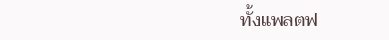ทั้งแพลตฟ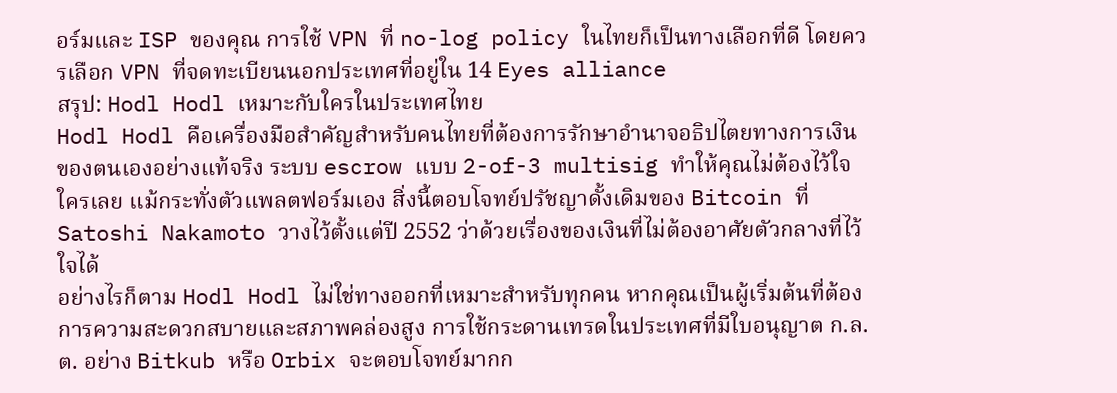อร์มและ ISP ของคุณ การใช้ VPN ที่ no-log policy ในไทยก็เป็นทางเลือกที่ดี โดยควรเลือก VPN ที่จดทะเบียนนอกประเทศที่อยู่ใน 14 Eyes alliance
สรุป: Hodl Hodl เหมาะกับใครในประเทศไทย
Hodl Hodl คือเครื่องมือสำคัญสำหรับคนไทยที่ต้องการรักษาอำนาจอธิปไตยทางการเงินของตนเองอย่างแท้จริง ระบบ escrow แบบ 2-of-3 multisig ทำให้คุณไม่ต้องไว้ใจใครเลย แม้กระทั่งตัวแพลตฟอร์มเอง สิ่งนี้ตอบโจทย์ปรัชญาดั้งเดิมของ Bitcoin ที่ Satoshi Nakamoto วางไว้ตั้งแต่ปี 2552 ว่าด้วยเรื่องของเงินที่ไม่ต้องอาศัยตัวกลางที่ไว้ใจได้
อย่างไรก็ตาม Hodl Hodl ไม่ใช่ทางออกที่เหมาะสำหรับทุกคน หากคุณเป็นผู้เริ่มต้นที่ต้องการความสะดวกสบายและสภาพคล่องสูง การใช้กระดานเทรดในประเทศที่มีใบอนุญาต ก.ล.ต. อย่าง Bitkub หรือ Orbix จะตอบโจทย์มากก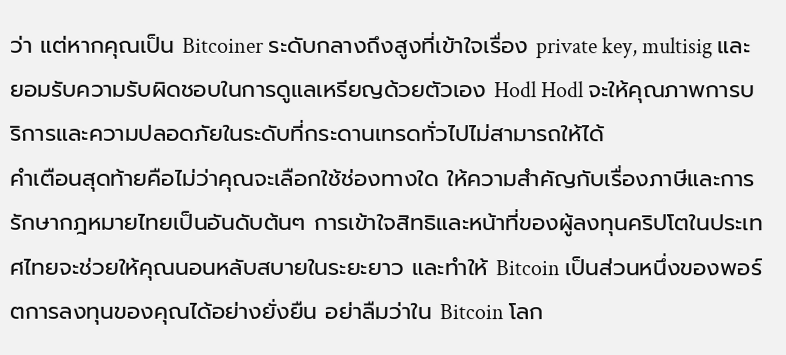ว่า แต่หากคุณเป็น Bitcoiner ระดับกลางถึงสูงที่เข้าใจเรื่อง private key, multisig และยอมรับความรับผิดชอบในการดูแลเหรียญด้วยตัวเอง Hodl Hodl จะให้คุณภาพการบริการและความปลอดภัยในระดับที่กระดานเทรดทั่วไปไม่สามารถให้ได้
คำเตือนสุดท้ายคือไม่ว่าคุณจะเลือกใช้ช่องทางใด ให้ความสำคัญกับเรื่องภาษีและการรักษากฎหมายไทยเป็นอันดับต้นๆ การเข้าใจสิทธิและหน้าที่ของผู้ลงทุนคริปโตในประเทศไทยจะช่วยให้คุณนอนหลับสบายในระยะยาว และทำให้ Bitcoin เป็นส่วนหนึ่งของพอร์ตการลงทุนของคุณได้อย่างยั่งยืน อย่าลืมว่าใน Bitcoin โลก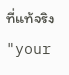ที่แท้จริง "your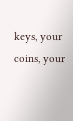keys, your coins, your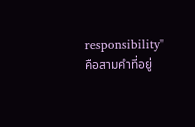responsibility" คือสามคำที่อยู่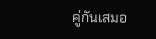คู่กันเสมอ